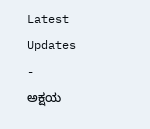Latest Updates
-
ಅಕ್ಷಯ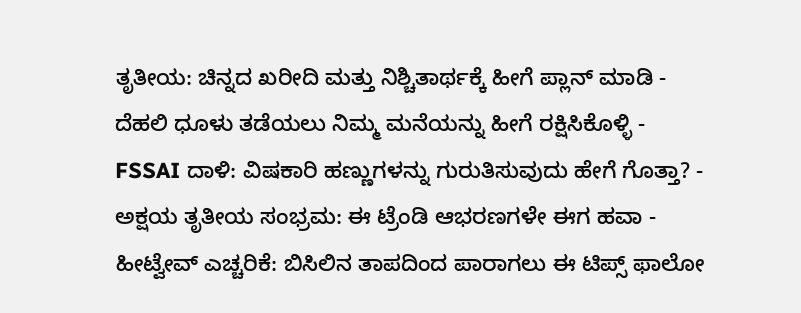ತೃತೀಯ: ಚಿನ್ನದ ಖರೀದಿ ಮತ್ತು ನಿಶ್ಚಿತಾರ್ಥಕ್ಕೆ ಹೀಗೆ ಪ್ಲಾನ್ ಮಾಡಿ -
ದೆಹಲಿ ಧೂಳು ತಡೆಯಲು ನಿಮ್ಮ ಮನೆಯನ್ನು ಹೀಗೆ ರಕ್ಷಿಸಿಕೊಳ್ಳಿ -
FSSAI ದಾಳಿ: ವಿಷಕಾರಿ ಹಣ್ಣುಗಳನ್ನು ಗುರುತಿಸುವುದು ಹೇಗೆ ಗೊತ್ತಾ? -
ಅಕ್ಷಯ ತೃತೀಯ ಸಂಭ್ರಮ: ಈ ಟ್ರೆಂಡಿ ಆಭರಣಗಳೇ ಈಗ ಹವಾ -
ಹೀಟ್ವೇವ್ ಎಚ್ಚರಿಕೆ: ಬಿಸಿಲಿನ ತಾಪದಿಂದ ಪಾರಾಗಲು ಈ ಟಿಪ್ಸ್ ಫಾಲೋ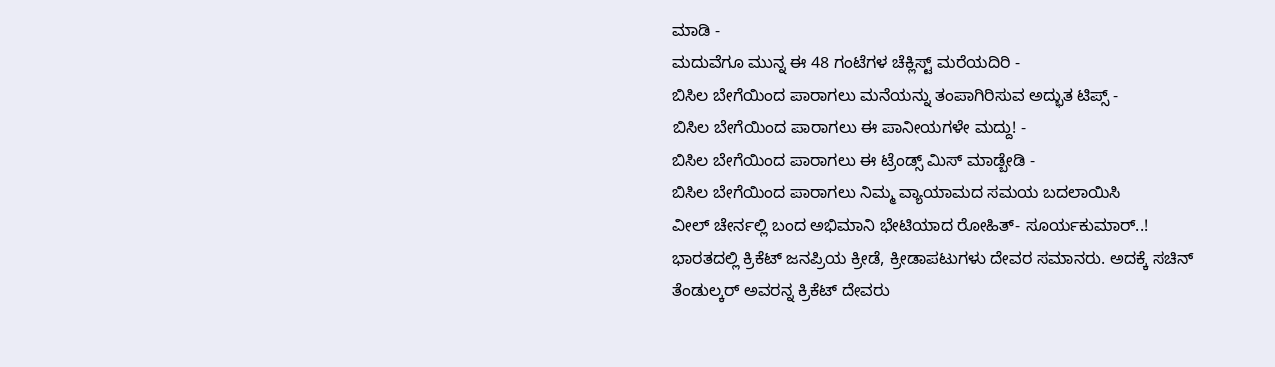ಮಾಡಿ -
ಮದುವೆಗೂ ಮುನ್ನ ಈ 48 ಗಂಟೆಗಳ ಚೆಕ್ಲಿಸ್ಟ್ ಮರೆಯದಿರಿ -
ಬಿಸಿಲ ಬೇಗೆಯಿಂದ ಪಾರಾಗಲು ಮನೆಯನ್ನು ತಂಪಾಗಿರಿಸುವ ಅದ್ಭುತ ಟಿಪ್ಸ್ -
ಬಿಸಿಲ ಬೇಗೆಯಿಂದ ಪಾರಾಗಲು ಈ ಪಾನೀಯಗಳೇ ಮದ್ದು! -
ಬಿಸಿಲ ಬೇಗೆಯಿಂದ ಪಾರಾಗಲು ಈ ಟ್ರೆಂಡ್ಸ್ ಮಿಸ್ ಮಾಡ್ಬೇಡಿ -
ಬಿಸಿಲ ಬೇಗೆಯಿಂದ ಪಾರಾಗಲು ನಿಮ್ಮ ವ್ಯಾಯಾಮದ ಸಮಯ ಬದಲಾಯಿಸಿ
ವೀಲ್ ಚೇರ್ನಲ್ಲಿ ಬಂದ ಅಭಿಮಾನಿ ಭೇಟಿಯಾದ ರೋಹಿತ್- ಸೂರ್ಯಕುಮಾರ್..!
ಭಾರತದಲ್ಲಿ ಕ್ರಿಕೆಟ್ ಜನಪ್ರಿಯ ಕ್ರೀಡೆ, ಕ್ರೀಡಾಪಟುಗಳು ದೇವರ ಸಮಾನರು. ಅದಕ್ಕೆ ಸಚಿನ್ ತೆಂಡುಲ್ಕರ್ ಅವರನ್ನ ಕ್ರಿಕೆಟ್ ದೇವರು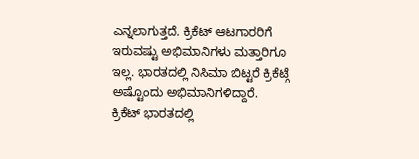ಎನ್ನಲಾಗುತ್ತದೆ. ಕ್ರಿಕೆಟ್ ಆಟಗಾರರಿಗೆ ಇರುವಷ್ಟು ಅಭಿಮಾನಿಗಳು ಮತ್ತಾರಿಗೂ ಇಲ್ಲ. ಭಾರತದಲ್ಲಿ ನಿಸಿಮಾ ಬಿಟ್ಟರೆ ಕ್ರಿಕೆಟ್ಗೆ ಅಷ್ಟೊಂದು ಅಭಿಮಾನಿಗಳಿದ್ದಾರೆ.
ಕ್ರಿಕೆಟ್ ಭಾರತದಲ್ಲಿ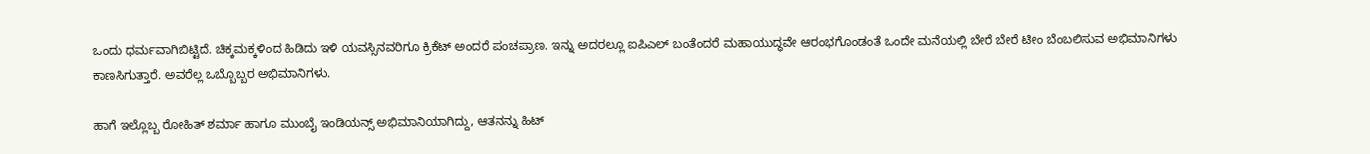ಒಂದು ಧರ್ಮವಾಗಿಬಿಟ್ಟಿದೆ. ಚಿಕ್ಕಮಕ್ಕಳಿಂದ ಹಿಡಿದು ಇಳಿ ಯವಸ್ಸಿನವರಿಗೂ ಕ್ರಿಕೆಟ್ ಅಂದರೆ ಪಂಚಪ್ರಾಣ. ಇನ್ನು ಅದರಲ್ಲೂ ಐಪಿಎಲ್ ಬಂತೆಂದರೆ ಮಹಾಯುದ್ಧವೇ ಆರಂಭಗೊಂಡಂತೆ ಒಂದೇ ಮನೆಯಲ್ಲಿ ಬೇರೆ ಬೇರೆ ಟೀಂ ಬೆಂಬಲಿಸುವ ಅಭಿಮಾನಿಗಳು ಕಾಣಸಿಗುತ್ತಾರೆ. ಅವರೆಲ್ಲ ಒಬ್ಬೊಬ್ಬರ ಅಭಿಮಾನಿಗಳು.

ಹಾಗೆ ಇಲ್ಲೊಬ್ಬ ರೋಹಿತ್ ಶರ್ಮಾ ಹಾಗೂ ಮುಂಬೈ ಇಂಡಿಯನ್ಸ್ ಅಭಿಮಾನಿಯಾಗಿದ್ದು, ಆತನನ್ನು ಹಿಟ್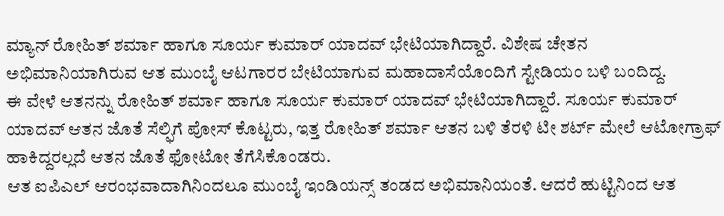ಮ್ಯಾನ್ ರೋಹಿತ್ ಶರ್ಮಾ ಹಾಗೂ ಸೂರ್ಯ ಕುಮಾರ್ ಯಾದವ್ ಭೇಟಿಯಾಗಿದ್ದಾರೆ. ವಿಶೇಷ ಚೇತನ ಅಭಿಮಾನಿಯಾಗಿರುವ ಆತ ಮುಂಬೈ ಆಟಗಾರರ ಬೇಟಿಯಾಗುವ ಮಹಾದಾಸೆಯೊಂದಿಗೆ ಸ್ಟೇಡಿಯಂ ಬಳಿ ಬಂದಿದ್ದ.
ಈ ವೇಳೆ ಆತನನ್ನು ರೋಹಿತ್ ಶರ್ಮಾ ಹಾಗೂ ಸೂರ್ಯ ಕುಮಾರ್ ಯಾದವ್ ಭೇಟಿಯಾಗಿದ್ದಾರೆ. ಸೂರ್ಯ ಕುಮಾರ್ ಯಾದವ್ ಆತನ ಜೊತೆ ಸೆಲ್ಫಿಗೆ ಪೋಸ್ ಕೊಟ್ಟರು, ಇತ್ತ ರೋಹಿತ್ ಶರ್ಮಾ ಆತನ ಬಳಿ ತೆರಳಿ ಟೀ ಶರ್ಟ್ ಮೇಲೆ ಆಟೋಗ್ರಾಫ್ ಹಾಕಿದ್ದರಲ್ಲದೆ ಆತನ ಜೊತೆ ಫೋಟೋ ತೆಗೆಸಿಕೊಂಡರು.
ಆತ ಐಪಿಎಲ್ ಆರಂಭವಾದಾಗಿನಿಂದಲೂ ಮುಂಬೈ ಇಂಡಿಯನ್ಸ್ ತಂಡದ ಅಭಿಮಾನಿಯಂತೆ. ಆದರೆ ಹುಟ್ಟಿನಿಂದ ಆತ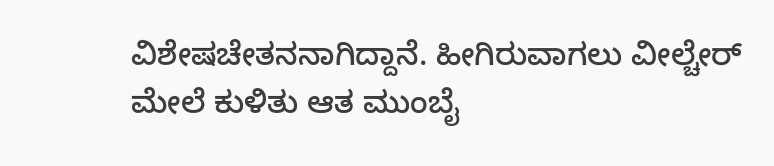ವಿಶೇಷಚೇತನನಾಗಿದ್ದಾನೆ. ಹೀಗಿರುವಾಗಲು ವೀಲ್ಚೇರ್ ಮೇಲೆ ಕುಳಿತು ಆತ ಮುಂಬೈ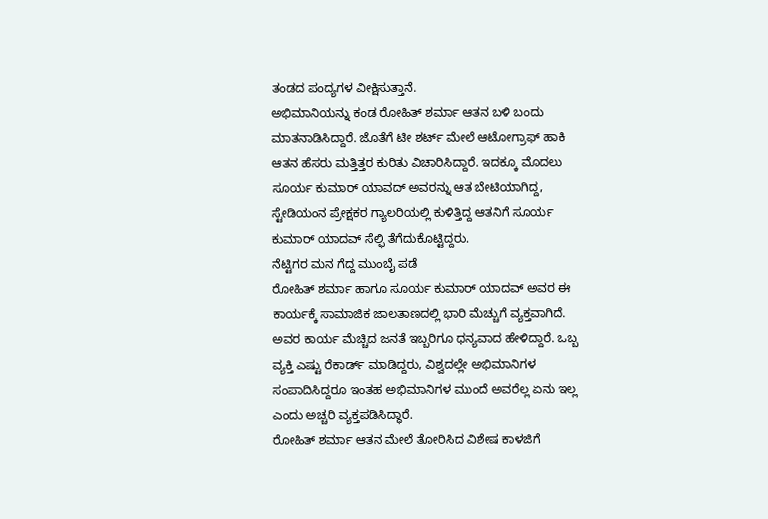ತಂಡದ ಪಂದ್ಯಗಳ ವೀಕ್ಷಿಸುತ್ತಾನೆ.
ಅಭಿಮಾನಿಯನ್ನು ಕಂಡ ರೋಹಿತ್ ಶರ್ಮಾ ಆತನ ಬಳಿ ಬಂದು ಮಾತನಾಡಿಸಿದ್ದಾರೆ. ಜೊತೆಗೆ ಟೀ ಶರ್ಟ್ ಮೇಲೆ ಆಟೋಗ್ರಾಫ್ ಹಾಕಿ ಆತನ ಹೆಸರು ಮತ್ತಿತ್ತರ ಕುರಿತು ವಿಚಾರಿಸಿದ್ದಾರೆ. ಇದಕ್ಕೂ ಮೊದಲು ಸೂರ್ಯ ಕುಮಾರ್ ಯಾವದ್ ಅವರನ್ನು ಆತ ಬೇಟಿಯಾಗಿದ್ದ, ಸ್ಟೇಡಿಯಂನ ಪ್ರೇಕ್ಷಕರ ಗ್ಯಾಲರಿಯಲ್ಲಿ ಕುಳಿತ್ತಿದ್ದ ಆತನಿಗೆ ಸೂರ್ಯ ಕುಮಾರ್ ಯಾದವ್ ಸೆಲ್ಫಿ ತೆಗೆದುಕೊಟ್ಟಿದ್ದರು.
ನೆಟ್ಟಿಗರ ಮನ ಗೆದ್ದ ಮುಂಬೈ ಪಡೆ
ರೋಹಿತ್ ಶರ್ಮಾ ಹಾಗೂ ಸೂರ್ಯ ಕುಮಾರ್ ಯಾದವ್ ಅವರ ಈ ಕಾರ್ಯಕ್ಕೆ ಸಾಮಾಜಿಕ ಜಾಲತಾಣದಲ್ಲಿ ಭಾರಿ ಮೆಚ್ಚುಗೆ ವ್ಯಕ್ತವಾಗಿದೆ. ಅವರ ಕಾರ್ಯ ಮೆಚ್ಚಿದ ಜನತೆ ಇಬ್ಬರಿಗೂ ಧನ್ಯವಾದ ಹೇಳಿದ್ದಾರೆ. ಒಬ್ಬ ವ್ಯಕ್ತಿ ಎಷ್ಟು ರೆಕಾರ್ಡ್ ಮಾಡಿದ್ದರು, ವಿಶ್ವದಲ್ಲೇ ಅಭಿಮಾನಿಗಳ ಸಂಪಾದಿಸಿದ್ದರೂ ಇಂತಹ ಅಭಿಮಾನಿಗಳ ಮುಂದೆ ಅವರೆಲ್ಲ ಏನು ಇಲ್ಲ ಎಂದು ಅಚ್ಚರಿ ವ್ಯಕ್ತಪಡಿಸಿದ್ಧಾರೆ.
ರೋಹಿತ್ ಶರ್ಮಾ ಆತನ ಮೇಲೆ ತೋರಿಸಿದ ವಿಶೇಷ ಕಾಳಜಿಗೆ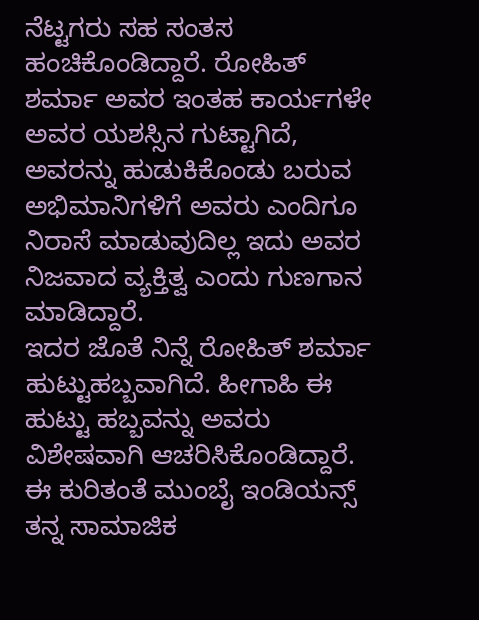ನೆಟ್ಟಗರು ಸಹ ಸಂತಸ ಹಂಚಿಕೊಂಡಿದ್ದಾರೆ. ರೋಹಿತ್ ಶರ್ಮಾ ಅವರ ಇಂತಹ ಕಾರ್ಯಗಳೇ ಅವರ ಯಶಸ್ಸಿನ ಗುಟ್ಟಾಗಿದೆ, ಅವರನ್ನು ಹುಡುಕಿಕೊಂಡು ಬರುವ ಅಭಿಮಾನಿಗಳಿಗೆ ಅವರು ಎಂದಿಗೂ ನಿರಾಸೆ ಮಾಡುವುದಿಲ್ಲ ಇದು ಅವರ ನಿಜವಾದ ವ್ಯಕ್ತಿತ್ವ ಎಂದು ಗುಣಗಾನ ಮಾಡಿದ್ದಾರೆ.
ಇದರ ಜೊತೆ ನಿನ್ನೆ ರೋಹಿತ್ ಶರ್ಮಾ ಹುಟ್ಟುಹಬ್ಬವಾಗಿದೆ. ಹೀಗಾಹಿ ಈ ಹುಟ್ಟು ಹಬ್ಬವನ್ನು ಅವರು ವಿಶೇಷವಾಗಿ ಆಚರಿಸಿಕೊಂಡಿದ್ದಾರೆ. ಈ ಕುರಿತಂತೆ ಮುಂಬೈ ಇಂಡಿಯನ್ಸ್ ತನ್ನ ಸಾಮಾಜಿಕ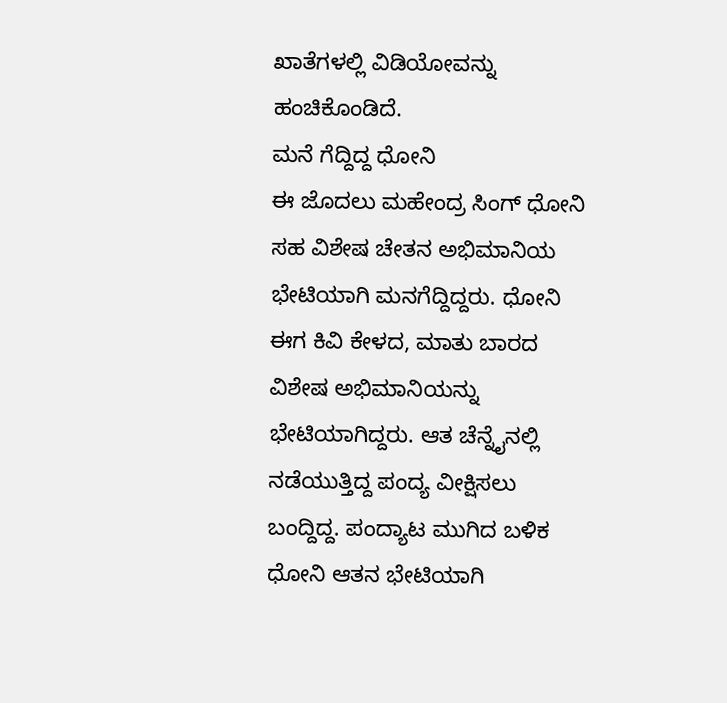ಖಾತೆಗಳಲ್ಲಿ ವಿಡಿಯೋವನ್ನು ಹಂಚಿಕೊಂಡಿದೆ.
ಮನೆ ಗೆದ್ದಿದ್ದ ಧೋನಿ
ಈ ಜೊದಲು ಮಹೇಂದ್ರ ಸಿಂಗ್ ಧೋನಿ ಸಹ ವಿಶೇಷ ಚೇತನ ಅಭಿಮಾನಿಯ ಭೇಟಿಯಾಗಿ ಮನಗೆದ್ದಿದ್ದರು. ಧೋನಿ ಈಗ ಕಿವಿ ಕೇಳದ, ಮಾತು ಬಾರದ ವಿಶೇಷ ಅಭಿಮಾನಿಯನ್ನು ಭೇಟಿಯಾಗಿದ್ದರು. ಆತ ಚೆನ್ನೈನಲ್ಲಿ ನಡೆಯುತ್ತಿದ್ದ ಪಂದ್ಯ ವೀಕ್ಷಿಸಲು ಬಂದ್ದಿದ್ದ. ಪಂದ್ಯಾಟ ಮುಗಿದ ಬಳಿಕ ಧೋನಿ ಆತನ ಭೇಟಿಯಾಗಿ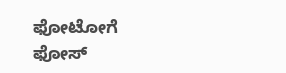ಫೋಟೋಗೆ ಫೋಸ್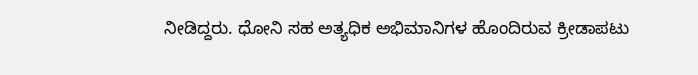ನೀಡಿದ್ದರು. ಧೋನಿ ಸಹ ಅತ್ಯಧಿಕ ಅಭಿಮಾನಿಗಳ ಹೊಂದಿರುವ ಕ್ರೀಡಾಪಟು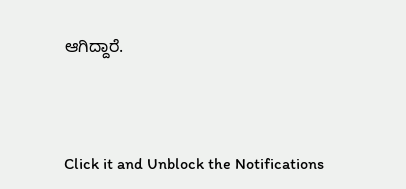ಆಗಿದ್ದಾರೆ.



Click it and Unblock the Notifications